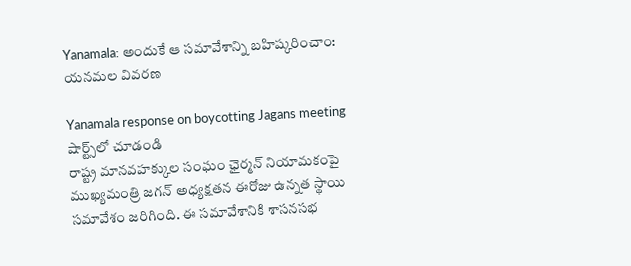Yanamala: అందుకే ఆ సమావేశాన్ని బహిష్కరించాం: యనమల వివరణ

Yanamala response on boycotting Jagans meeting
షార్ట్స్‌లో చూడండి
రాష్ట్ర మానవహక్కుల సంఘం ఛైర్మన్ నియామకంపై ముఖ్యమంత్రి జగన్ అధ్యక్షతన ఈరోజు ఉన్నత స్థాయి సమావేశం జరిగింది. ఈ సమావేశానికి శాసనసభ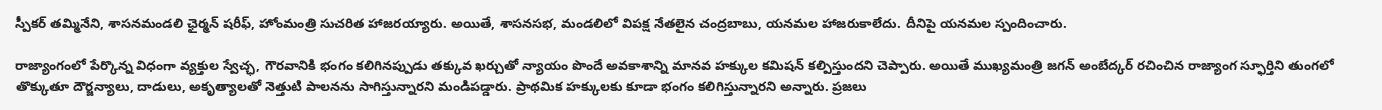స్పీకర్ తమ్మినేని, శాసనమండలి ఛైర్మన్ షరీఫ్, హోంమంత్రి సుచరిత హాజరయ్యారు. అయితే, శాసనసభ, మండలిలో విపక్ష నేతలైన చంద్రబాబు, యనమల హాజరుకాలేదు. దీనిపై యనమల స్పందించారు.

రాజ్యాంగంలో పేర్కొన్న విధంగా వ్యక్తుల స్వేచ్ఛ, గౌరవానికి భంగం కలిగినప్పుడు తక్కువ ఖర్చుతో న్యాయం పొందే అవకాశాన్ని మానవ హక్కుల కమిషన్ కల్పిస్తుందని చెప్పారు. అయితే ముఖ్యమంత్రి జగన్ అంబేద్కర్ రచించిన రాజ్యాంగ స్ఫూర్తిని తుంగలో తొక్కుతూ దౌర్జన్యాలు, దాడులు, అకృత్యాలతో నెత్తుటి పాలనను సాగిస్తున్నారని మండిపడ్డారు. ప్రాథమిక హక్కులకు కూడా భంగం కలిగిస్తున్నారని అన్నారు. ప్రజలు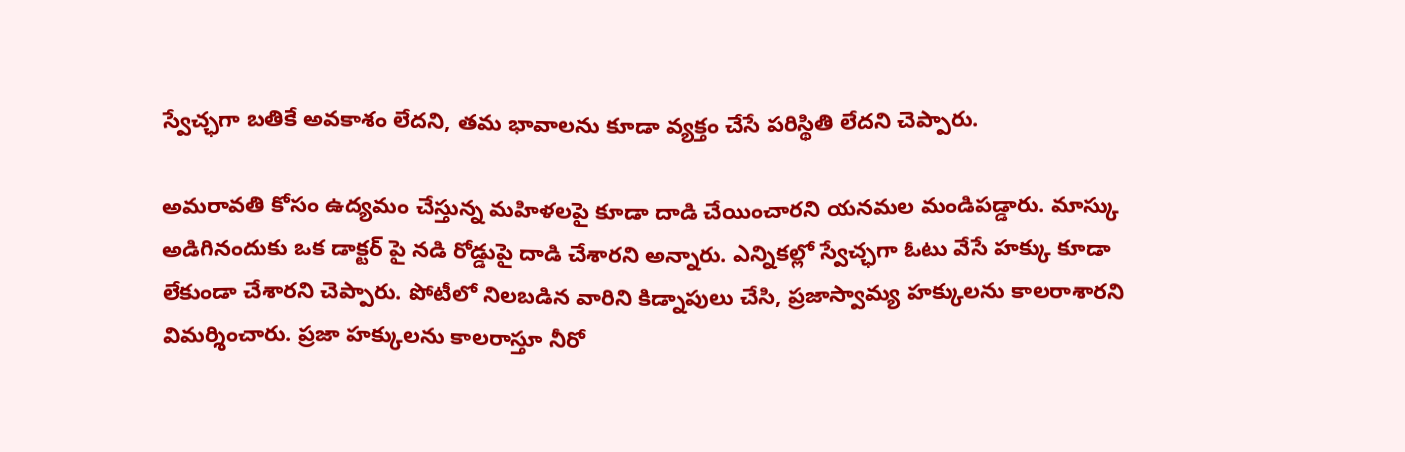స్వేచ్ఛగా బతికే అవకాశం లేదని, తమ భావాలను కూడా వ్యక్తం చేసే పరిస్థితి లేదని చెప్పారు.

అమరావతి కోసం ఉద్యమం చేస్తున్న మహిళలపై కూడా దాడి చేయించారని యనమల మండిపడ్డారు. మాస్కు అడిగినందుకు ఒక డాక్టర్ పై నడి రోడ్డుపై దాడి చేశారని అన్నారు. ఎన్నికల్లో స్వేచ్ఛగా ఓటు వేసే హక్కు కూడా లేకుండా చేశారని చెప్పారు. పోటీలో నిలబడిన వారిని కిడ్నాపులు చేసి, ప్రజాస్వామ్య హక్కులను కాలరాశారని విమర్శించారు. ప్రజా హక్కులను కాలరాస్తూ నీరో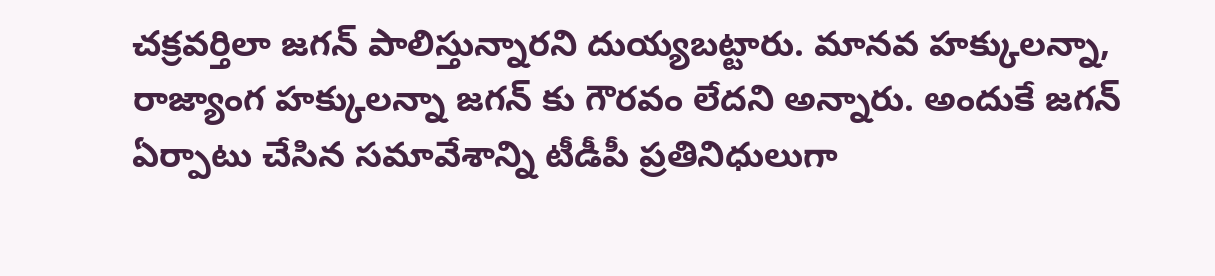చక్రవర్తిలా జగన్ పాలిస్తున్నారని దుయ్యబట్టారు. మానవ హక్కులన్నా, రాజ్యాంగ హక్కులన్నా జగన్ కు గౌరవం లేదని అన్నారు. అందుకే జగన్ ఏర్పాటు చేసిన సమావేశాన్ని టీడీపీ ప్రతినిధులుగా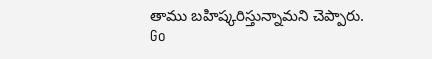తాము బహిష్కరిస్తున్నామని చెప్పారు.
Go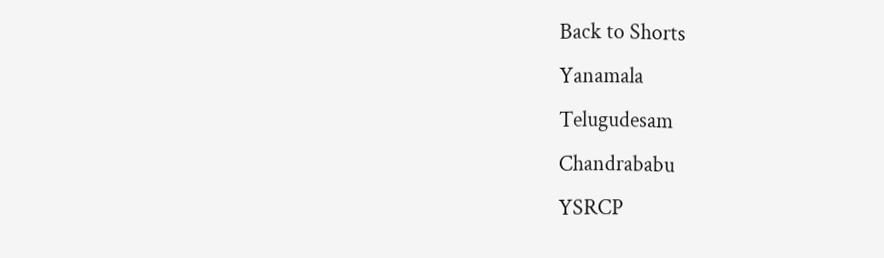Back to Shorts
Yanamala
Telugudesam
Chandrababu
YSRCP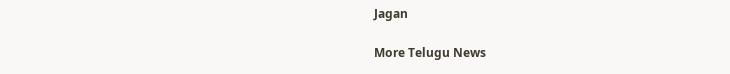Jagan

More Telugu News